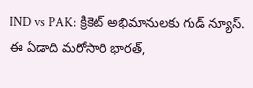IND vs PAK: క్రికెట్ అభిమానులకు గుడ్ న్యూస్. ఈ ఏడాది మరోసారి భారత్,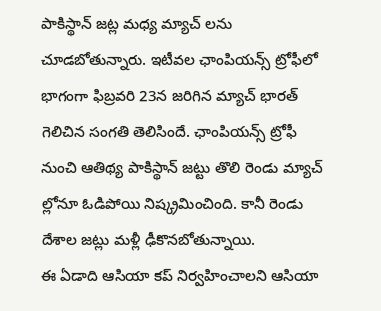పాకిస్థాన్ జట్ల మధ్య మ్యాచ్ లను చూడబోతున్నారు. ఇటీవల ఛాంపియన్స్ ట్రోఫీలో భాగంగా ఫిబ్రవరి 23న జరిగిన మ్యాచ్ భారత్ గెలిచిన సంగతి తెలిసిందే. ఛాంపియన్స్ ట్రోఫీ నుంచి ఆతిథ్య పాకిస్థాన్ జట్టు తొలి రెండు మ్యాచ్ ల్లోనూ ఓడిపోయి నిష్క్రమించింది. కానీ రెండు దేశాల జట్లు మళ్లీ ఢీకొనబోతున్నాయి.
ఈ ఏడాది ఆసియా కప్ నిర్వహించాలని ఆసియా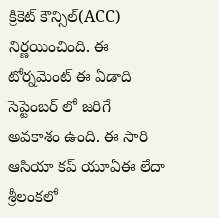క్రికెట్ కౌన్సిల్(ACC) నిర్ణయించింది. ఈ టోర్నమెంట్ ఈ ఏడాది సెప్టెంబర్ లో జరిగే అవకాశం ఉంది. ఈ సారి ఆసియా కప్ యూఏఈ లేదా శ్రీలంకలో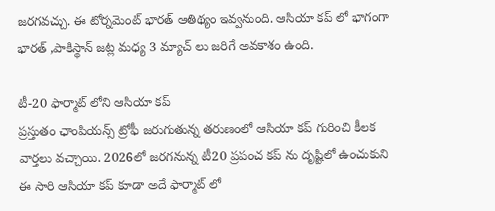జరగవచ్చు. ఈ టోర్నమెంట్ భారత్ ఆతిథ్యం ఇవ్వనుంది. ఆసియా కప్ లో భాగంగా భారత్ ,పాకిస్థాన్ జట్ల మధ్య 3 మ్యాచ్ లు జరిగే అవకాశం ఉంది.

టీ-20 ఫార్మాట్ లోని ఆసియా కప్
ప్రస్తుతం ఛాంపియన్స్ ట్రోఫీ జరుగుతున్న తరుణంలో ఆసియా కప్ గురించి కీలక వార్తలు వచ్చాయి. 2026లో జరగనున్న టీ20 ప్రపంచ కప్ ను దృష్టిలో ఉంచుకుని ఈ సారి ఆసియా కప్ కూడా అదే ఫార్మాట్ లో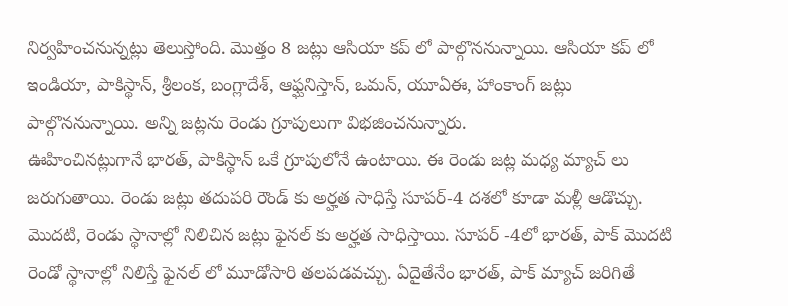నిర్వహించనున్నట్లు తెలుస్తోంది. మొత్తం 8 జట్లు ఆసియా కప్ లో పాల్గొననున్నాయి. ఆసియా కప్ లో ఇండియా, పాకిస్థాన్, శ్రీలంక, బంగ్లాదేశ్, ఆఫ్ఘనిస్తాన్, ఒమన్, యూఏఈ, హాంకాంగ్ జట్లు పాల్గొననున్నాయి. అన్ని జట్లను రెండు గ్రూపులుగా విభజించనున్నారు.
ఊహించినట్లుగానే భారత్, పాకిస్థాన్ ఒకే గ్రూపులోనే ఉంటాయి. ఈ రెండు జట్ల మధ్య మ్యాచ్ లు జరుగుతాయి. రెండు జట్లు తదుపరి రౌండ్ కు అర్హత సాధిస్తే సూపర్-4 దశలో కూడా మళ్లీ ఆడొచ్చు. మొదటి, రెండు స్థానాల్లో నిలిచిన జట్లు ఫైనల్ కు అర్హత సాధిస్తాయి. సూపర్ -4లో భారత్, పాక్ మొదటి రెండో స్థానాల్లో నిలిస్తే ఫైనల్ లో మూడోసారి తలపడవచ్చు. ఏదైతేనేం భారత్, పాక్ మ్యాచ్ జరిగితే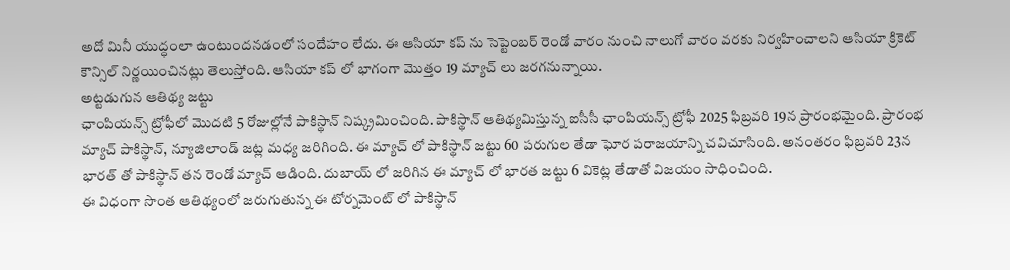అదో మినీ యుద్ధంలా ఉంటుందనడంలో సందేహం లేదు. ఈ ఆసియా కప్ ను సెప్టెంబర్ రెండో వారం నుంచి నాలుగో వారం వరకు నిర్వహించాలని ఆసియా క్రికెట్ కౌన్సిల్ నిర్ణయించినట్లు తెలుస్తోంది. ఆసియా కప్ లో భాగంగా మొత్తం 19 మ్యాచ్ లు జరగనున్నాయి.
అట్టడుగున ఆతిథ్య జట్టు
ఛాంపియన్స్ ట్రోఫీలో మొదటి 5 రోజుల్లోనే పాకిస్థాన్ నిష్క్రమించింది. పాకిస్థాన్ ఆతిథ్యమిస్తున్న ఐసీసీ ఛాంపియన్స్ ట్రోఫీ 2025 ఫిబ్రవరి 19న ప్రారంభమైంది. ప్రారంభ మ్యాచ్ పాకిస్థాన్, న్యూజిలాండ్ జట్ల మధ్య జరిగింది. ఈ మ్యాచ్ లో పాకిస్థాన్ జట్టు 60 పరుగుల తేడా ఘోర పరాజయాన్ని చవిచూసింది. అనంతరం ఫిబ్రవరి 23న భారత్ తో పాకిస్థాన్ తన రెండో మ్యాచ్ ఆడింది. దుబాయ్ లో జరిగిన ఈ మ్యాచ్ లో భారత జట్టు 6 వికెట్ల తేడాతో విజయం సాధించింది.
ఈ విధంగా సొంత ఆతిథ్యంలో జరుగుతున్న ఈ టోర్నమెంట్ లో పాకిస్థాన్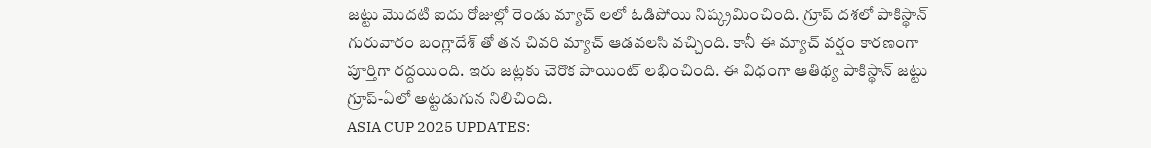జట్టు మొదటి ఐదు రోజుల్లో రెండు మ్యాచ్ లలో ఓడిపోయి నిష్క్రమించింది. గ్రూప్ దశలో పాకిస్థాన్ గురువారం బంగ్లాదేశ్ తో తన చివరి మ్యాచ్ ఆడవలసి వచ్చింది. కానీ ఈ మ్యాచ్ వర్షం కారణంగా పూర్తిగా రద్దయింది. ఇరు జట్లకు చెరొక పాయింట్ లభించింది. ఈ విధంగా ఆతిథ్య పాకిస్థాన్ జట్టు గ్రూప్-ఏలో అట్టడుగున నిలిచింది.
ASIA CUP 2025 UPDATES: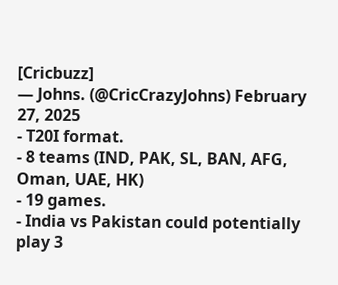[Cricbuzz]
— Johns. (@CricCrazyJohns) February 27, 2025
- T20I format.
- 8 teams (IND, PAK, SL, BAN, AFG, Oman, UAE, HK)
- 19 games.
- India vs Pakistan could potentially play 3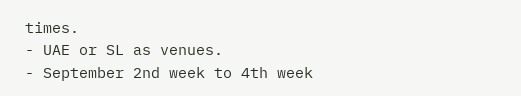times.
- UAE or SL as venues.
- September 2nd week to 4th week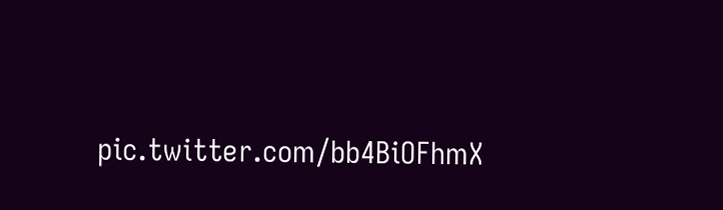pic.twitter.com/bb4BiOFhmX